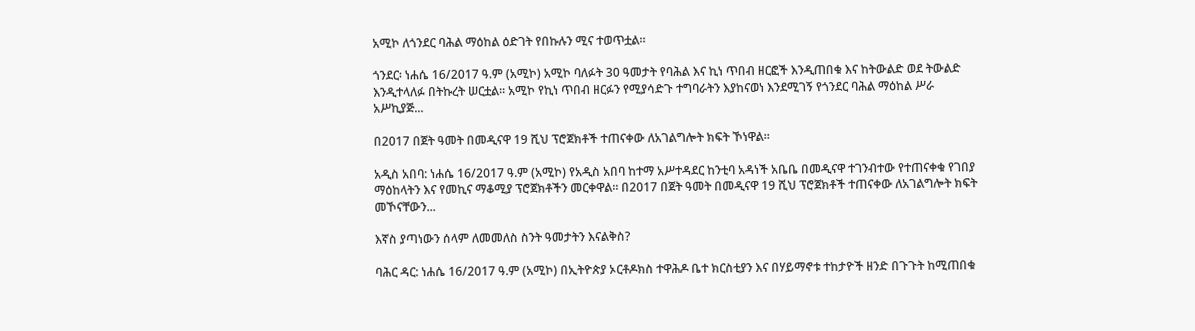አሚኮ ለጎንደር ባሕል ማዕከል ዕድገት የበኩሉን ሚና ተወጥቷል።

ጎንደር፡ ነሐሴ 16/2017 ዓ.ም (አሚኮ) አሚኮ ባለፉት 30 ዓመታት የባሕል እና ኪነ ጥበብ ዘርፎች እንዲጠበቁ እና ከትውልድ ወደ ትውልድ እንዲተላለፉ በትኩረት ሠርቷል። አሚኮ የኪነ ጥበብ ዘርፉን የሚያሳድጉ ተግባራትን እያከናወነ እንደሚገኝ የጎንደር ባሕል ማዕከል ሥራ አሥኪያጅ...

በ2017 በጀት ዓመት በመዲናዋ 19 ሺህ ፕሮጀክቶች ተጠናቀው ለአገልግሎት ክፍት ኾነዋል።

አዲስ አበባ: ነሐሴ 16/2017 ዓ.ም (አሚኮ) የአዲስ አበባ ከተማ አሥተዳደር ከንቲባ አዳነች አቤቤ በመዲናዋ ተገንብተው የተጠናቀቁ የገበያ ማዕከላትን እና የመኪና ማቆሚያ ፕሮጀክቶችን መርቀዋል። በ2017 በጀት ዓመት በመዲናዋ 19 ሺህ ፕሮጀክቶች ተጠናቀው ለአገልግሎት ክፍት መኾናቸውን...

እኛስ ያጣነውን ሰላም ለመመለስ ስንት ዓመታትን እናልቅስ?

ባሕር ዳር: ነሐሴ 16/2017 ዓ.ም (አሚኮ) በኢትዮጵያ ኦርቶዶክስ ተዋሕዶ ቤተ ክርስቲያን እና በሃይማኖቱ ተከታዮች ዘንድ በጉጉት ከሚጠበቁ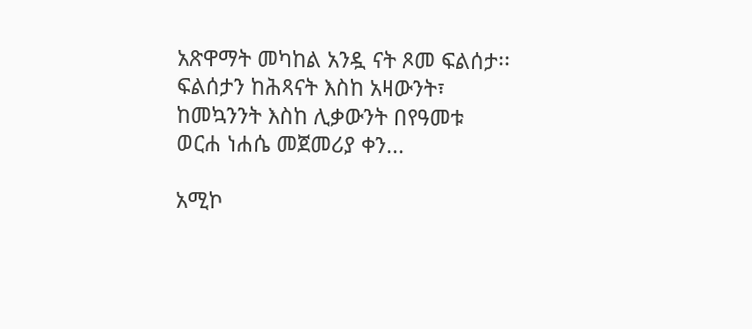አጽዋማት መካከል አንዷ ናት ጾመ ፍልሰታ፡፡ ፍልሰታን ከሕጻናት እስከ አዛውንት፣ ከመኳንንት እስከ ሊቃውንት በየዓመቱ ወርሐ ነሐሴ መጀመሪያ ቀን...

አሚኮ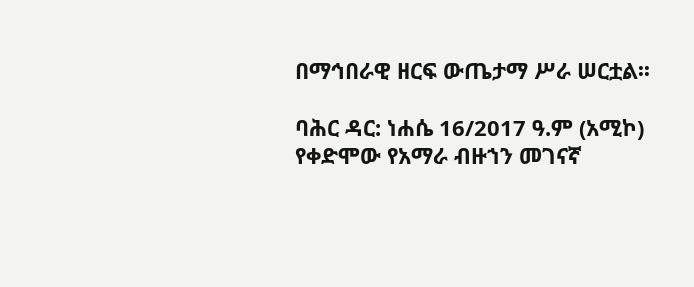በማኅበራዊ ዘርፍ ውጤታማ ሥራ ሠርቷል፡፡

ባሕር ዳር: ነሐሴ 16/2017 ዓ.ም (አሚኮ) የቀድሞው የአማራ ብዙኀን መገናኛ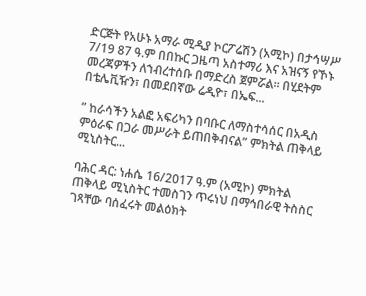ድርጅት የአሁኑ አማራ ሚዲያ ኮርፖሬሽን (አሚኮ) በታኅሣሥ 7/19 87 ዓ.ም በበኩር ጋዜጣ አስተማሪ እና አዝናኝ የኾኑ መረጃዎችን ለኀብረተሰቡ በማድረስ ጀምሯል፡፡ በሂደትም በቴሌቪዥን፣ በመደበኛው ሬዲዮ፣ በኤፍ...

” ከራሳችን አልፎ አፍሪካን በባቡር ለማስተሳሰር በአዲስ ምዕራፍ በጋራ መሥራት ይጠበቅብናል” ምክትል ጠቅላይ ሚኒስትር...

ባሕር ዳር: ነሐሴ 16/2017 ዓ.ም (አሚኮ) ምክትል ጠቅላይ ሚኒስትር ተመስገን ጥሩነህ በማኅበራዊ ትስስር ገጻቸው ባሰፈሩት መልዕክት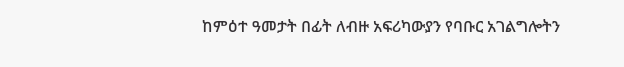ከምዕተ ዓመታት በፊት ለብዙ አፍሪካውያን የባቡር አገልግሎትን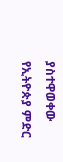ያስተዋወቀው የኢትዮጵያ ምድር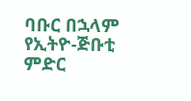ባቡር በኋላም የኢትዮ-ጅቡቲ ምድር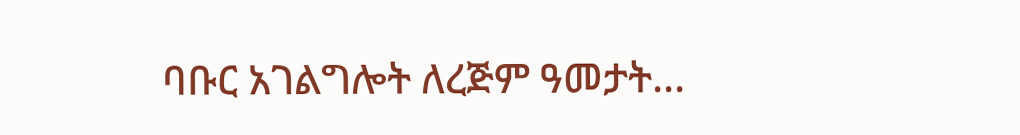ባቡር አገልግሎት ለረጅም ዓመታት...